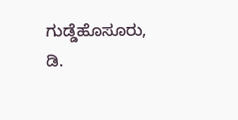ಗುಡ್ಡೆಹೊಸೂರು, ಡಿ.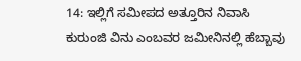14: ಇಲ್ಲಿಗೆ ಸಮೀಪದ ಅತ್ತೂರಿನ ನಿವಾಸಿ ಕುರುಂಜಿ ವಿನು ಎಂಬವರ ಜಮೀನಿನಲ್ಲಿ ಹೆಬ್ಬಾವು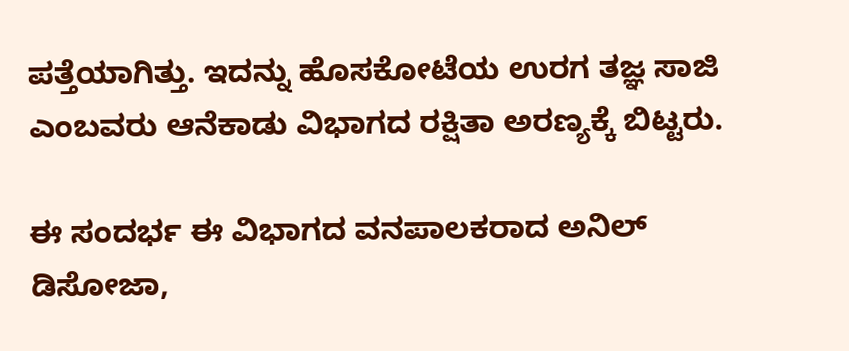ಪತ್ತೆಯಾಗಿತ್ತು. ಇದನ್ನು ಹೊಸಕೋಟೆಯ ಉರಗ ತಜ್ಞ ಸಾಜಿ ಎಂಬವರು ಆನೆಕಾಡು ವಿಭಾಗದ ರಕ್ಷಿತಾ ಅರಣ್ಯಕ್ಕೆ ಬಿಟ್ಟರು.

ಈ ಸಂದರ್ಭ ಈ ವಿಭಾಗದ ವನಪಾಲಕರಾದ ಅನಿಲ್ ಡಿಸೋಜಾ,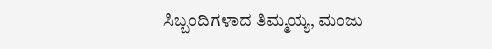ಸಿಬ್ಬಂದಿಗಳಾದ ತಿಮ್ಮಯ್ಯ, ಮಂಜು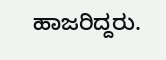ಹಾಜರಿದ್ದರು.